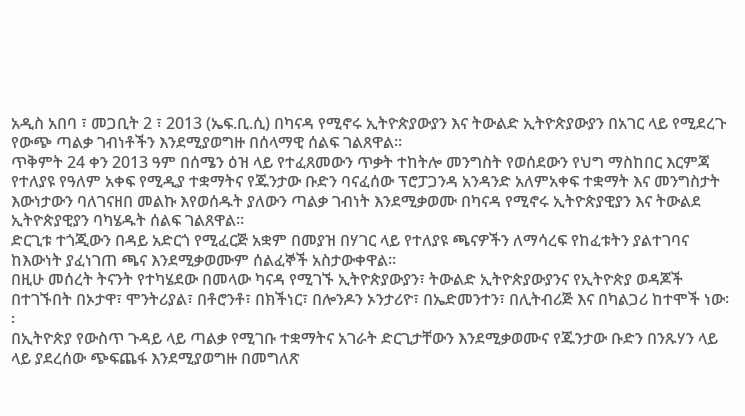አዲስ አበባ ፣ መጋቢት 2 ፣ 2013 (ኤፍ.ቢ.ሲ) በካናዳ የሚኖሩ ኢትዮጵያውያን እና ትውልድ ኢትዮጵያውያን በአገር ላይ የሚደረጉ የውጭ ጣልቃ ገብነቶችን እንደሚያወግዙ በሰላማዊ ሰልፍ ገልጸዋል።
ጥቅምት 24 ቀን 2013 ዓም በሰሜን ዕዝ ላይ የተፈጸመውን ጥቃት ተከትሎ መንግስት የወሰደውን የህግ ማስከበር እርምጃ የተለያዩ የዓለም አቀፍ የሚዲያ ተቋማትና የጁንታው ቡድን ባናፈሰው ፕሮፓጋንዳ አንዳንድ አለምአቀፍ ተቋማት እና መንግስታት እውነታውን ባለገናዘበ መልኩ እየወሰዱት ያለውን ጣልቃ ገብነት እንደሚቃወሙ በካናዳ የሚኖሩ ኢትዮጵያዊያን እና ትውልደ ኢትዮጵያዊያን ባካሄዱት ሰልፍ ገልጸዋል፡፡
ድርጊቱ ተጎጂውን በዳይ አድርጎ የሚፈርጅ አቋም በመያዝ በሃገር ላይ የተለያዩ ጫናዎችን ለማሳረፍ የከፈቱትን ያልተገባና ከእውነት ያፈነገጠ ጫና እንደሚቃወሙም ሰልፈኞች አስታውቀዋል፡፡
በዚሁ መሰረት ትናንት የተካሄደው በመላው ካናዳ የሚገኙ ኢትዮጵያውያን፣ ትውልድ ኢትዮጵያውያንና የኢትዮጵያ ወዳጆች በተገኙበት በኦታዋ፣ ሞንትሪያል፣ በቶሮንቶ፣ በክችነር፣ በሎንዶን ኦንታሪዮ፣ በኤድመንተን፣ በሊትብሪጅ እና በካልጋሪ ከተሞች ነው፡፡
በኢትዮጵያ የውስጥ ጉዳይ ላይ ጣልቃ የሚገቡ ተቋማትና አገራት ድርጊታቸውን እንደሚቃወሙና የጁንታው ቡድን በንጹሃን ላይ ላይ ያደረሰው ጭፍጨፋ እንደሚያወግዙ በመግለጽ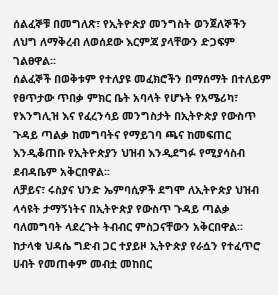ሰልፈኞቹ በመግለጽ፣ የኢትዮጵያ መንግስት ወንጀለኞችን ለህግ ለማቅረብ ለወሰደው እርምጃ ያላቸውን ድጋፍም ገልፀዋል፡፡
ሰልፈኞች በወቅቱም የተለያዩ መፈክሮችን በማሰማት በተለይም የፀጥታው ጥበቃ ምክር ቤት አባላት የሆኑት የአሜሪካ፣ የእንግሊዝ እና የፈረንሳይ መንግስታት በኢትዮጵያ የውስጥ ጉዳይ ጣልቃ ከመግባትና የማይገባ ጫና ከመፍጠር እንዲቆጠቡ የኢትዮጵያን ህዝብ እንዲደግፉ የሚያሳስብ ደብዳቤም አቅርበዋል፡፡
ለቻይና፣ ሩስያና ህንድ ኤምባሲዎች ደግሞ ለኢትዮጵያ ህዝብ ላሳዩት ታማኝነትና በኢትዮጵያ የውስጥ ጉዳይ ጣልቃ ባለመግባት ላደረጉት ትብብር ምስጋናቸውን አቅርበዋል፡፡
ከታላቁ ህዳሴ ግድብ ጋር ተያይዞ ኢትዮጵያ የራሷን የተፈጥሮ ሀብት የመጠቀም መብቷ መከበር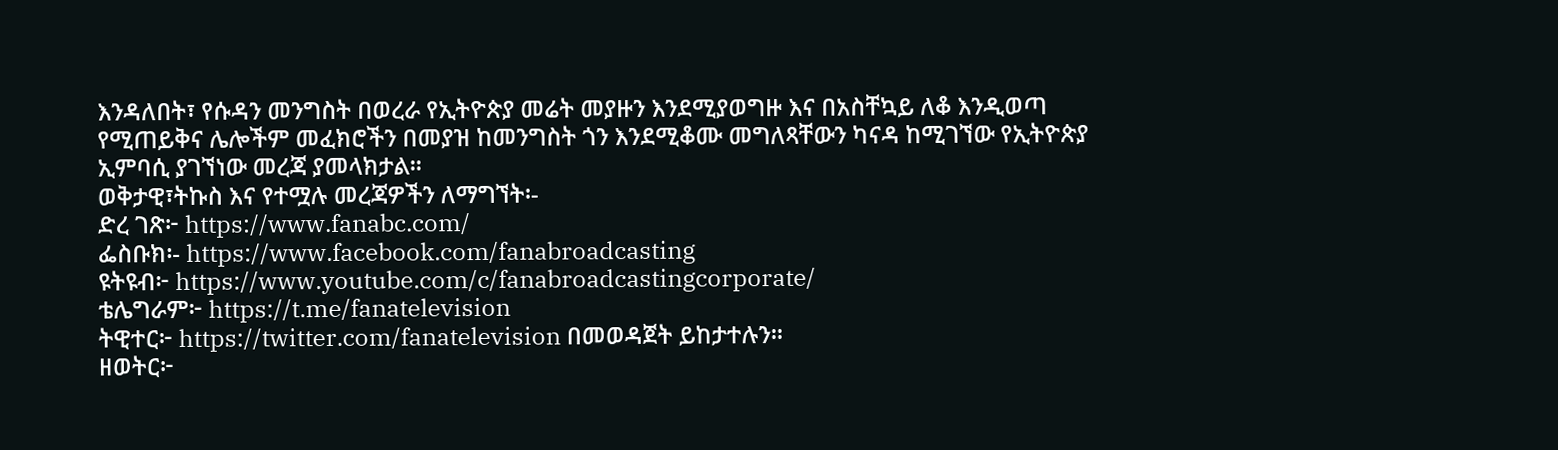እንዳለበት፣ የሱዳን መንግስት በወረራ የኢትዮጵያ መሬት መያዙን እንደሚያወግዙ እና በአስቸኳይ ለቆ እንዲወጣ የሚጠይቅና ሌሎችም መፈክሮችን በመያዝ ከመንግስት ጎን እንደሚቆሙ መግለጻቸውን ካናዳ ከሚገኘው የኢትዮጵያ ኢምባሲ ያገኘነው መረጃ ያመላክታል፡፡
ወቅታዊ፣ትኩስ እና የተሟሉ መረጃዎችን ለማግኘት፡-
ድረ ገጽ፦ https://www.fanabc.com/
ፌስቡክ፡- https://www.facebook.com/fanabroadcasting
ዩትዩብ፦ https://www.youtube.com/c/fanabroadcastingcorporate/
ቴሌግራም፦ https://t.me/fanatelevision
ትዊተር፦ https://twitter.com/fanatelevision በመወዳጀት ይከታተሉን፡፡
ዘወትር፦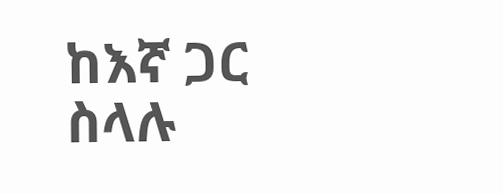ከእኛ ጋር ስላሉ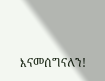እናመሰግናለን!